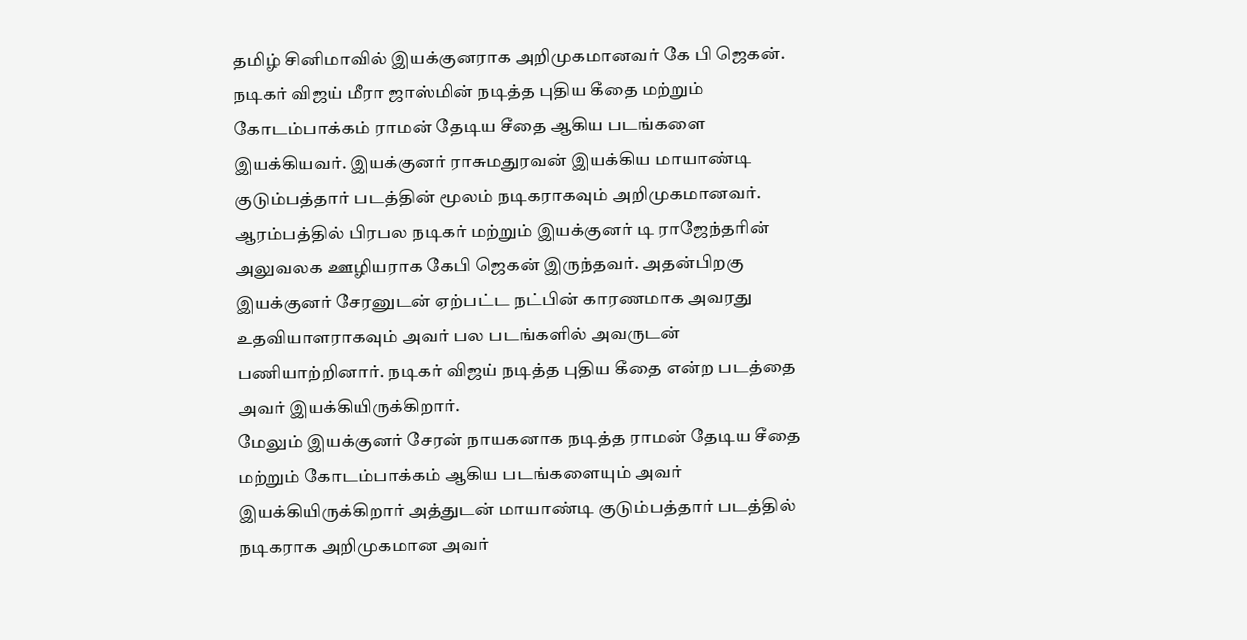தமிழ் சினிமாவில் இயக்குனராக அறிமுகமானவர் கே பி ஜெகன். நடிகர் விஜய் மீரா ஜாஸ்மின் நடித்த புதிய கீதை மற்றும் கோடம்பாக்கம் ராமன் தேடிய சீதை ஆகிய படங்களை இயக்கியவர். இயக்குனர் ராசுமதுரவன் இயக்கிய மாயாண்டி குடும்பத்தார் படத்தின் மூலம் நடிகராகவும் அறிமுகமானவர்.
ஆரம்பத்தில் பிரபல நடிகர் மற்றும் இயக்குனர் டி ராஜேந்தரின் அலுவலக ஊழியராக கேபி ஜெகன் இருந்தவர். அதன்பிறகு இயக்குனர் சேரனுடன் ஏற்பட்ட நட்பின் காரணமாக அவரது உதவியாளராகவும் அவர் பல படங்களில் அவருடன் பணியாற்றினார். நடிகர் விஜய் நடித்த புதிய கீதை என்ற படத்தை அவர் இயக்கியிருக்கிறார்.
மேலும் இயக்குனர் சேரன் நாயகனாக நடித்த ராமன் தேடிய சீதை மற்றும் கோடம்பாக்கம் ஆகிய படங்களையும் அவர் இயக்கியிருக்கிறார் அத்துடன் மாயாண்டி குடும்பத்தார் படத்தில் நடிகராக அறிமுகமான அவர்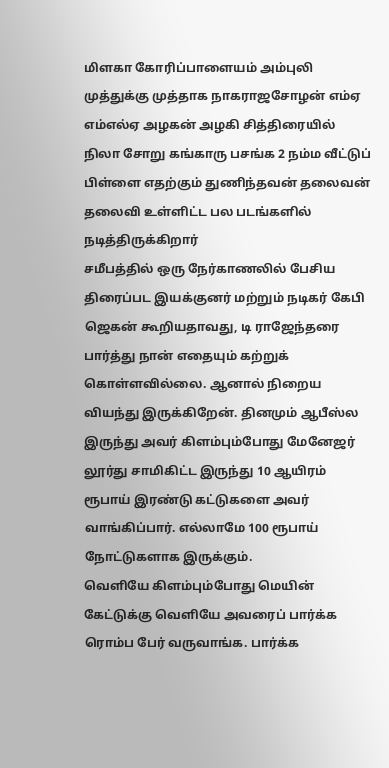மிளகா கோரிப்பாளையம் அம்புலி முத்துக்கு முத்தாக நாகராஜசோழன் எம்ஏ எம்எல்ஏ அழகன் அழகி சித்திரையில் நிலா சோறு கங்காரு பசங்க 2 நம்ம வீட்டுப் பிள்ளை எதற்கும் துணிந்தவன் தலைவன் தலைவி உள்ளிட்ட பல படங்களில் நடித்திருக்கிறார்
சமீபத்தில் ஒரு நேர்காணலில் பேசிய திரைப்பட இயக்குனர் மற்றும் நடிகர் கேபி ஜெகன் கூறியதாவது, டி ராஜேந்தரை பார்த்து நான் எதையும் கற்றுக் கொள்ளவில்லை. ஆனால் நிறைய வியந்து இருக்கிறேன். தினமும் ஆபீஸ்ல இருந்து அவர் கிளம்பும்போது மேனேஜர் லூர்து சாமிகிட்ட இருந்து 10 ஆயிரம் ரூபாய் இரண்டு கட்டுகளை அவர் வாங்கிப்பார். எல்லாமே 100 ரூபாய் நோட்டுகளாக இருக்கும்.
வெளியே கிளம்பும்போது மெயின் கேட்டுக்கு வெளியே அவரைப் பார்க்க ரொம்ப பேர் வருவாங்க. பார்க்க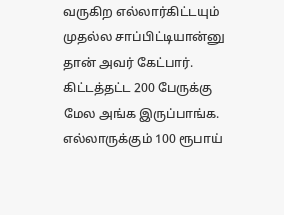வருகிற எல்லார்கிட்டயும் முதல்ல சாப்பிட்டியான்னு தான் அவர் கேட்பார். கிட்டத்தட்ட 200 பேருக்கு மேல அங்க இருப்பாங்க. எல்லாருக்கும் 100 ரூபாய்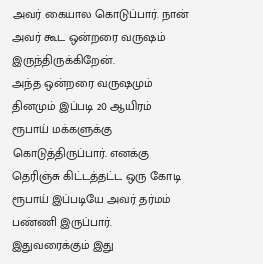அவர் கையால கொடுப்பார். நான் அவர் கூட ஒன்றரை வருஷம் இருந்திருக்கிறேன்.
அந்த ஒன்றரை வருஷமும் தினமும் இப்படி 20 ஆயிரம் ரூபாய் மக்களுக்கு கொடுத்திருப்பார். எனக்கு தெரிஞ்சு கிட்டத்தட்ட ஒரு கோடி ரூபாய் இப்படியே அவர் தர்மம் பண்ணி இருப்பார். இதுவரைக்கும் இது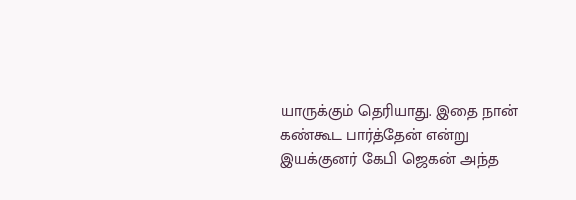யாருக்கும் தெரியாது. இதை நான் கண்கூட பார்த்தேன் என்று இயக்குனர் கேபி ஜெகன் அந்த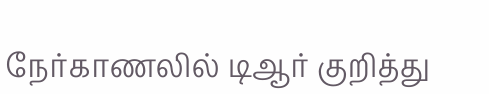நேர்காணலில் டிஆர் குறித்து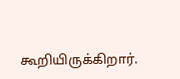கூறியிருக்கிறார்.